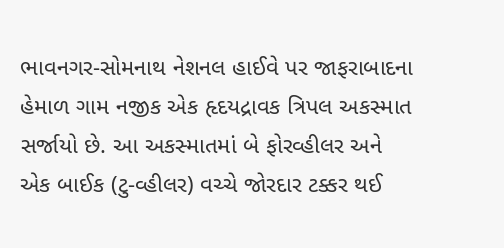ભાવનગર-સોમનાથ નેશનલ હાઈવે પર જાફરાબાદના હેમાળ ગામ નજીક એક હૃદયદ્રાવક ત્રિપલ અકસ્માત સર્જાયો છે. આ અકસ્માતમાં બે ફોરવ્હીલર અને એક બાઈક (ટુ-વ્હીલર) વચ્ચે જોરદાર ટક્કર થઈ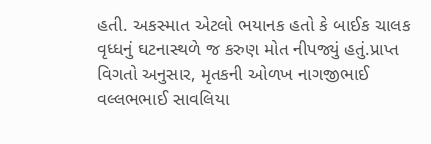હતી. અકસ્માત એટલો ભયાનક હતો કે બાઈક ચાલક વૃધ્ધનું ઘટનાસ્થળે જ કરુણ મોત નીપજ્યું હતું.પ્રાપ્ત વિગતો અનુસાર, મૃતકની ઓળખ નાગજીભાઈ વલ્લભભાઈ સાવલિયા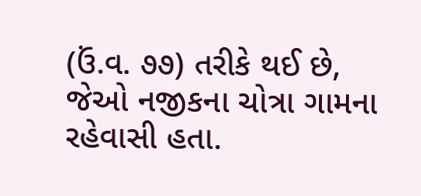(ઉં.વ. ૭૭) તરીકે થઈ છે, જેઓ નજીકના ચોત્રા ગામના રહેવાસી હતા.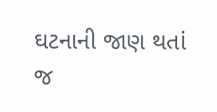ઘટનાની જાણ થતાં જ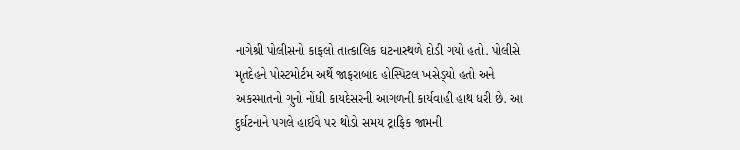નાગેશ્રી પોલીસનો કાફલો તાત્કાલિક ઘટનાસ્થળે દોડી ગયો હતો. પોલીસે
મૃતદેહને પોસ્ટમોર્ટમ અર્થે જાફરાબાદ હોસ્પિટલ ખસેડ્‌યો હતો અને અકસ્માતનો ગુનો નોંધી કાયદેસરની આગળની કાર્યવાહી હાથ ધરી છે. આ દુર્ઘટનાને પગલે હાઈવે પર થોડો સમય ટ્રાફિક જામની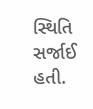સ્થિતિ સર્જાઈ હતી.